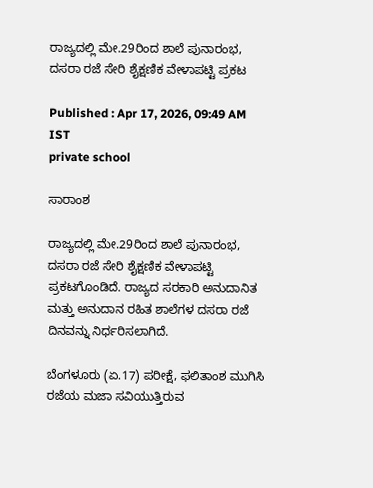ರಾಜ್ಯದಲ್ಲಿ ಮೇ.29ರಿಂದ ಶಾಲೆ ಪುನಾರಂಭ, ದಸರಾ ರಜೆ ಸೇರಿ ಶೈಕ್ಷಣಿಕ ವೇಳಾಪಟ್ಟಿ ಪ್ರಕಟ

Published : Apr 17, 2026, 09:49 AM IST
private school

ಸಾರಾಂಶ

ರಾಜ್ಯದಲ್ಲಿ ಮೇ.29ರಿಂದ ಶಾಲೆ ಪುನಾರಂಭ, ದಸರಾ ರಜೆ ಸೇರಿ ಶೈಕ್ಷಣಿಕ ವೇಳಾಪಟ್ಟಿ ಪ್ರಕಟಗೊಂಡಿದೆ. ರಾಜ್ಯದ ಸರಕಾರಿ ಅನುದಾನಿತ ಮತ್ತು ಅನುದಾನ ರಹಿತ ಶಾಲೆಗಳ ದಸರಾ ರಜೆ ದಿನವನ್ನು ನಿರ್ಧರಿಸಲಾಗಿದೆ.

ಬೆಂಗಳೂರು (ಏ.17) ಪರೀಕ್ಷೆ, ಫಲಿತಾಂಶ ಮುಗಿಸಿ ರಜೆಯ ಮಜಾ ಸವಿಯುತ್ತಿರುವ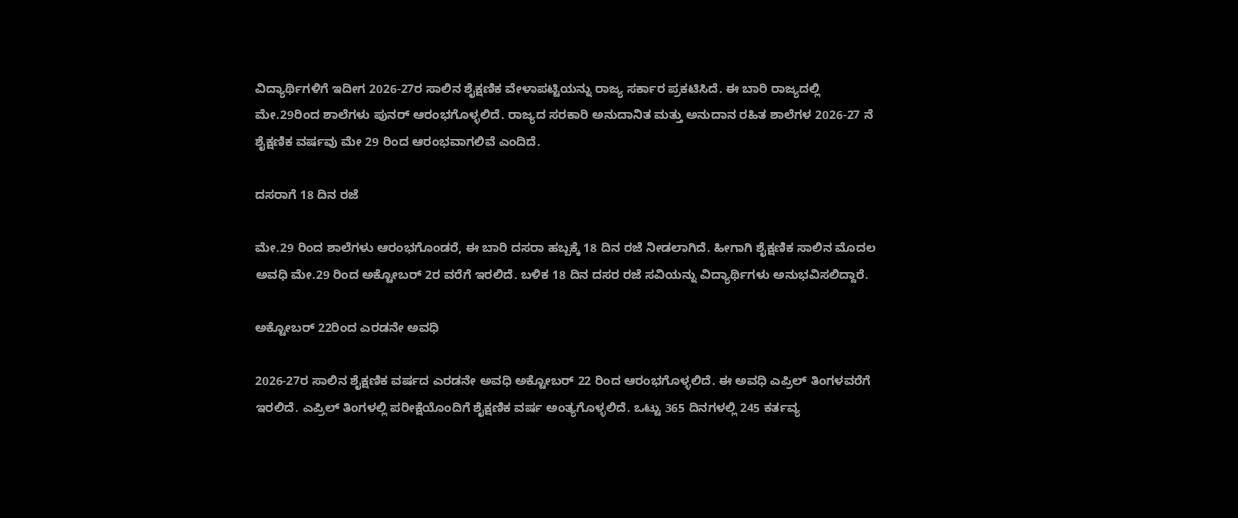ವಿದ್ಯಾರ್ಥಿಗಳಿಗೆ ಇದೀಗ 2026-27ರ ಸಾಲಿನ ಶೈಕ್ಷಣಿಕ ವೇಳಾಪಟ್ಟಿಯನ್ನು ರಾಜ್ಯ ಸರ್ಕಾರ ಪ್ರಕಟಿಸಿದೆ. ಈ ಬಾರಿ ರಾಜ್ಯದಲ್ಲಿ ಮೇ.29ರಿಂದ ಶಾಲೆಗಳು ಪುನರ್ ಆರಂಭಗೊಳ್ಳಲಿದೆ. ರಾಜ್ಯದ ಸರಕಾರಿ ಅನುದಾನಿತ ಮತ್ತು ಅನುದಾನ ರಹಿತ ಶಾಲೆಗಳ 2026-27 ನೆ ಶೈಕ್ಷಣಿಕ ವರ್ಷವು ಮೇ 29 ರಿಂದ ಆರಂಭವಾಗಲಿವೆ ಎಂದಿದೆ.

ದಸರಾಗೆ 18 ದಿನ ರಜೆ

ಮೇ.29 ರಿಂದ ಶಾಲೆಗಳು ಆರಂಭಗೊಂಡರೆ, ಈ ಬಾರಿ ದಸರಾ ಹಬ್ಬಕ್ಕೆ 18 ದಿನ ರಜೆ ನೀಡಲಾಗಿದೆ. ಹೀಗಾಗಿ ಶೈಕ್ಷಣಿಕ ಸಾಲಿನ ಮೊದಲ ಅವಧಿ ಮೇ.29 ರಿಂದ ಅಕ್ಟೋಬರ್ 2ರ ವರೆಗೆ ಇರಲಿದೆ. ಬಳಿಕ 18 ದಿನ ದಸರ ರಜೆ ಸವಿಯನ್ನು ವಿದ್ಯಾರ್ಥಿಗಳು ಅನುಭವಿಸಲಿದ್ದಾರೆ.

ಅಕ್ಟೋಬರ್ 22ರಿಂದ ಎರಡನೇ ಅವಧಿ

2026-27ರ ಸಾಲಿನ ಶೈಕ್ಷಣಿಕ ವರ್ಷದ ಎರಡನೇ ಅವಧಿ ಅಕ್ಟೋಬರ್ 22 ರಿಂದ ಆರಂಭಗೊಳ್ಳಲಿದೆ. ಈ ಅವಧಿ ಎಪ್ರಿಲ್ ತಿಂಗಳವರೆಗೆ ಇರಲಿದೆ. ಎಪ್ರಿಲ್ ತಿಂಗಳಲ್ಲಿ ಪರೀಕ್ಷೆಯೊಂದಿಗೆ ಶೈಕ್ಷಣಿಕ ವರ್ಷ ಅಂತ್ಯಗೊಳ್ಳಲಿದೆ. ಒಟ್ಟು 365 ದಿನಗಳಲ್ಲಿ 245 ಕರ್ತವ್ಯ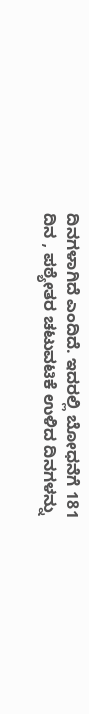ದಿನಗಳಾಗಿದೆ ಎಂದಿದೆ. ಇದರಲ್ಲಿ ಬೋಧನೆಗೆ 181 ದಿನ , ಪಠ್ಯೇತರ ಚಟುವಟಿಕೆ ಉಳಿದ ದಿನಗಳನ್ನು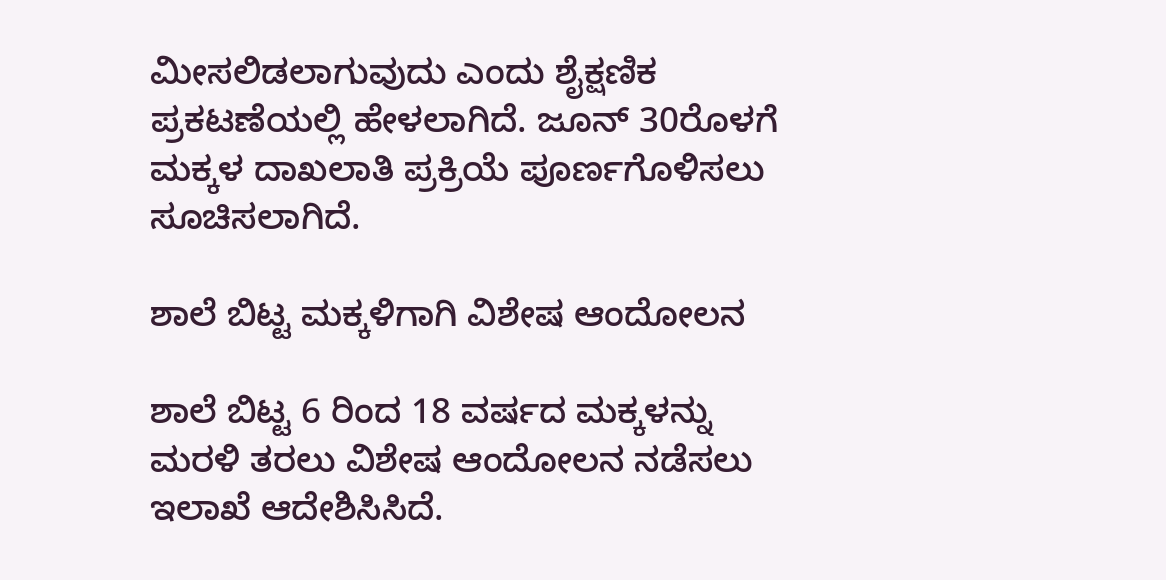ಮೀಸಲಿಡಲಾಗುವುದು ಎಂದು ಶೈಕ್ಷಣಿಕ ಪ್ರಕಟಣೆಯಲ್ಲಿ ಹೇಳಲಾಗಿದೆ. ಜೂನ್ 30ರೊಳಗೆ ಮಕ್ಕಳ ದಾಖಲಾತಿ ಪ್ರಕ್ರಿಯೆ ಪೂರ್ಣಗೊಳಿಸಲು ಸೂಚಿಸಲಾಗಿದೆ.

ಶಾಲೆ ಬಿಟ್ಟ ಮಕ್ಕಳಿಗಾಗಿ ವಿಶೇಷ ಆಂದೋಲನ

ಶಾಲೆ ಬಿಟ್ಟ 6 ರಿಂದ 18 ವರ್ಷದ ಮಕ್ಕಳನ್ನು ಮರಳಿ ತರಲು ವಿಶೇಷ ಆಂದೋಲನ ನಡೆಸಲು ಇಲಾಖೆ ಆದೇಶಿಸಿಸಿದೆ.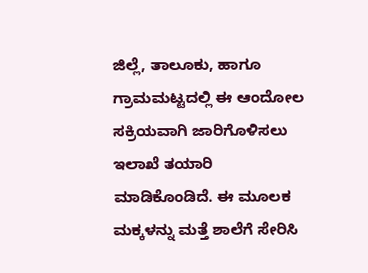ಜಿಲ್ಲೆ, ತಾಲೂಕು, ಹಾಗೂ ಗ್ರಾಮಮಟ್ಟದಲ್ಲಿ ಈ ಆಂದೋಲ ಸಕ್ರಿಯವಾಗಿ ಜಾರಿಗೊಳಿಸಲು ಇಲಾಖೆ ತಯಾರಿ ಮಾಡಿಕೊಂಡಿದೆ. ಈ ಮೂಲಕ ಮಕ್ಕಳನ್ನು ಮತ್ತೆ ಶಾಲೆಗೆ ಸೇರಿಸಿ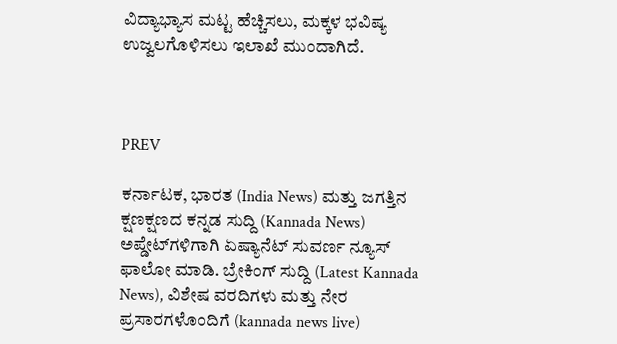ವಿದ್ಯಾಭ್ಯಾಸ ಮಟ್ಟ ಹೆಚ್ಚಿಸಲು, ಮಕ್ಕಳ ಭವಿಷ್ಯ ಉಜ್ವಲಗೊಳಿಸಲು ಇಲಾಖೆ ಮುಂದಾಗಿದೆ.



PREV

ಕರ್ನಾಟಕ, ಭಾರತ (India News) ಮತ್ತು ಜಗತ್ತಿನ ಕ್ಷಣಕ್ಷಣದ ಕನ್ನಡ ಸುದ್ದಿ (Kannada News) ಅಪ್ಡೇಟ್‌ಗಳಿಗಾಗಿ ಏಷ್ಯಾನೆಟ್ ಸುವರ್ಣ ನ್ಯೂಸ್‌ ಫಾಲೋ ಮಾಡಿ. ಬ್ರೇಕಿಂಗ್ ಸುದ್ದಿ (Latest Kannada News), ವಿಶೇಷ ವರದಿಗಳು ಮತ್ತು ನೇರ ಪ್ರಸಾರಗಳೊಂದಿಗೆ (kannada news live)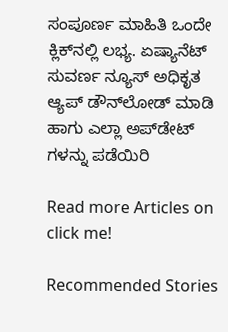ಸಂಪೂರ್ಣ ಮಾಹಿತಿ ಒಂದೇ ಕ್ಲಿಕ್‌ನಲ್ಲಿ ಲಭ್ಯ. ಏಷ್ಯಾನೆಟ್ ಸುವರ್ಣ ನ್ಯೂಸ್ ಅಧಿಕೃತ ಆ್ಯಪ್ ಡೌನ್‌ಲೋಡ್ ಮಾಡಿ ಹಾಗು ಎಲ್ಲಾ ಅಪ್‌ಡೇಟ್ ಗಳನ್ನು ಪಡೆಯಿರಿ

Read more Articles on
click me!

Recommended Stories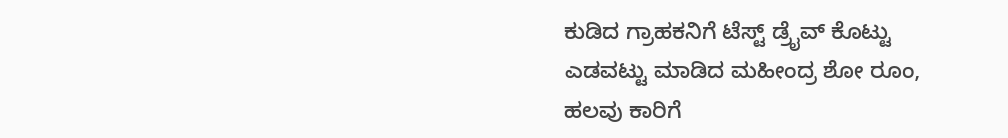ಕುಡಿದ ಗ್ರಾಹಕನಿಗೆ ಟೆಸ್ಟ್ ಡ್ರೈವ್ ಕೊಟ್ಟು ಎಡವಟ್ಟು ಮಾಡಿದ ಮಹೀಂದ್ರ ಶೋ ರೂಂ, ಹಲವು ಕಾರಿಗೆ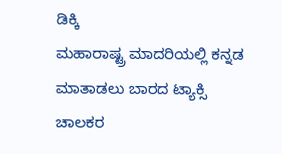ಡಿಕ್ಕಿ
ಮಹಾರಾಷ್ಟ್ರ ಮಾದರಿಯಲ್ಲಿ ಕನ್ನಡ ಮಾತಾಡಲು ಬಾರದ ಟ್ಯಾಕ್ಸಿ ಚಾಲಕರ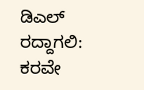ಡಿಎಲ್ ರದ್ದಾಗಲಿ: ಕರವೇ